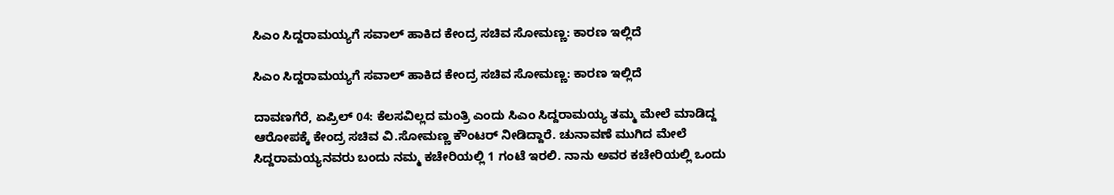ಸಿಎಂ ಸಿದ್ದರಾಮಯ್ಯಗೆ ಸವಾಲ್ ಹಾಕಿದ ಕೇಂದ್ರ ಸಚಿವ ಸೋಮಣ್ಣ: ಕಾರಣ ಇಲ್ಲಿದೆ

ಸಿಎಂ ಸಿದ್ದರಾಮಯ್ಯಗೆ ಸವಾಲ್ ಹಾಕಿದ ಕೇಂದ್ರ ಸಚಿವ ಸೋಮಣ್ಣ: ಕಾರಣ ಇಲ್ಲಿದೆ

ದಾವಣಗೆರೆ, ಏಪ್ರಿಲ್ 04: ಕೆಲಸವಿಲ್ಲದ ಮಂತ್ರಿ ಎಂದು ಸಿಎಂ ಸಿದ್ದರಾಮಯ್ಯ ತಮ್ಮ ಮೇಲೆ ಮಾಡಿದ್ದ ಆರೋಪಕ್ಕೆ ಕೇಂದ್ರ ಸಚಿವ ವಿ.ಸೋಮಣ್ಣ ಕೌಂಟರ್ ನೀಡಿದ್ದಾರೆ. ಚುನಾವಣೆ ಮುಗಿದ ಮೇಲೆ ಸಿದ್ದರಾಮಯ್ಯನವರು ಬಂದು ನಮ್ಮ ಕಚೇರಿಯಲ್ಲಿ 1 ಗಂಟೆ ಇರಲಿ. ನಾನು ಅವರ ಕಚೇರಿಯಲ್ಲಿ ಒಂದು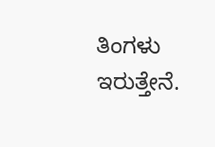ತಿಂಗಳು ಇರುತ್ತೇನೆ.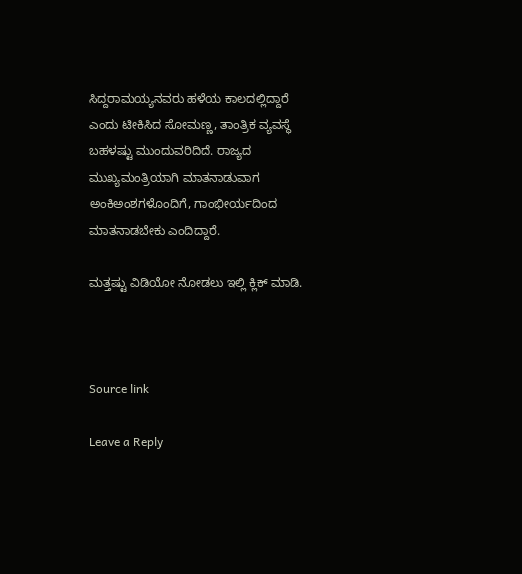ಸಿದ್ದರಾಮಯ್ಯನವರು ಹಳೆಯ ಕಾಲದಲ್ಲಿದ್ದಾರೆ ಎಂದು ಟೀಕಿಸಿದ ಸೋಮಣ್ಣ, ತಾಂತ್ರಿಕ ವ್ಯವಸ್ಥೆ ಬಹಳಷ್ಟು ಮುಂದುವರಿದಿದೆ. ರಾಜ್ಯದ ಮುಖ್ಯಮಂತ್ರಿಯಾಗಿ ಮಾತನಾಡುವಾಗ ಅಂಕಿಅಂಶಗಳೊಂದಿಗೆ, ಗಾಂಭೀರ್ಯದಿಂದ ಮಾತನಾಡಬೇಕು ಎಂದಿದ್ದಾರೆ.

ಮತ್ತಷ್ಟು ವಿಡಿಯೋ ನೋಡಲು ಇಲ್ಲಿ ಕ್ಲಿಕ್ ಮಾಡಿ.



Source link

Leave a Reply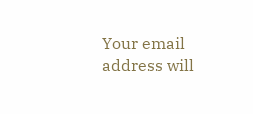Your email address will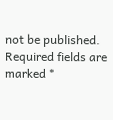not be published. Required fields are marked *